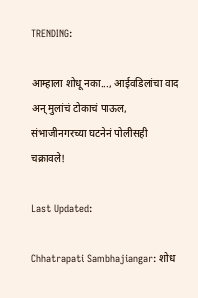TRENDING:

आम्हाला शोधू नका..., आईवडिलांचा वाद अन् मुलांचं टोकाचं पाऊल, संभाजीनगरच्या घटनेनं पोलीसही चक्रावले!

Last Updated:

Chhatrapati Sambhajiangar: शोध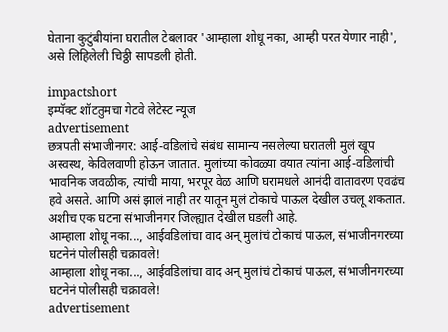घेताना कुटुंबीयांना घरातील टेबलावर 'आम्हाला शोधू नका, आम्ही परत येणार नाही', असे लिहिलेली चिठ्ठी सापडली होती.

impactshort
इम्पॅक्ट शॉटतुमचा गेटवे लेटेस्ट न्यूज
advertisement
छत्रपती संभाजीनगर: आई-वडिलांचे संबंध सामान्य नसलेल्या घरातली मुलं खूप अस्वस्थ, केविलवाणी होऊन जातात. मुलांच्या कोवळ्या वयात त्यांना आई-वडिलांची भावनिक जवळीक, त्यांची माया, भरपूर वेळ आणि घरामधले आनंदी वातावरण एवढंच हवे असते. आणि असं झालं नाही तर यातून मुलं टोकाचे पाऊल देखील उचलू शकतात. अशीच एक घटना संभाजीनगर जिल्ह्यात देखील घडली आहे.
आम्हाला शोधू नका..., आईवडिलांचा वाद अन् मुलांचं टोकाचं पाऊल, संभाजीनगरच्या घटनेनं पोलीसही चक्रावले!
आम्हाला शोधू नका..., आईवडिलांचा वाद अन् मुलांचं टोकाचं पाऊल, संभाजीनगरच्या घटनेनं पोलीसही चक्रावले!
advertisement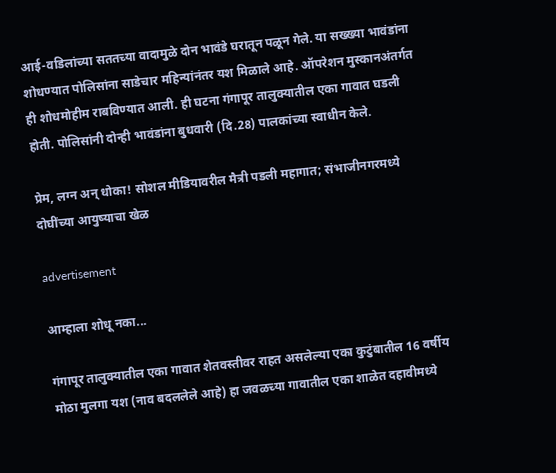आई-वडिलांच्या सततच्या वादामुळे दोन भावंडे घरातून पळून गेले. या सख्ख्या भावंडांना शोधण्यात पोलिसांना साडेचार महिन्यांनंतर यश मिळाले आहे. ऑपरेशन मुस्कानअंतर्गत ही शोधमोहीम राबविण्यात आली. ही घटना गंगापूर तालुक्यातील एका गावात घडली होती. पोलिसांनी दोन्ही भावंडांना बुधवारी (दि.28) पालकांच्या स्वाधीन केले.

प्रेम, लग्न अन् धोका! सोशल मीडियावरील मैत्री पडली महागात; संभाजीनगरमध्ये दोघींच्या आयुष्याचा खेळ

advertisement

आम्हाला शोधू नका...

गंगापूर तालुक्यातील एका गावात शेतवस्तीवर राहत असलेल्या एका कुटुंबातील 16 वर्षीय मोठा मुलगा यश (नाव बदललेले आहे) हा जवळच्या गावातील एका शाळेत दहावीमध्ये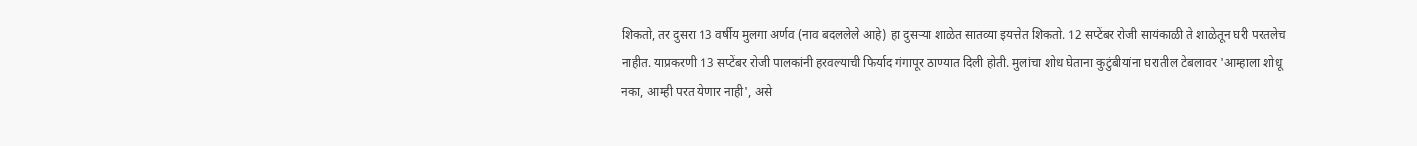शिकतो, तर दुसरा 13 वर्षीय मुलगा अर्णव (नाव बदललेले आहे) हा दुसऱ्या शाळेत सातव्या इयत्तेत शिकतो. 12 सप्टेंबर रोजी सायंकाळी ते शाळेतून घरी परतलेच नाहीत. याप्रकरणी 13 सप्टेंबर रोजी पालकांनी हरवल्याची फिर्याद गंगापूर ठाण्यात दिली होती. मुलांचा शोध घेताना कुटुंबीयांना घरातील टेबलावर 'आम्हाला शोधू नका, आम्ही परत येणार नाही', असे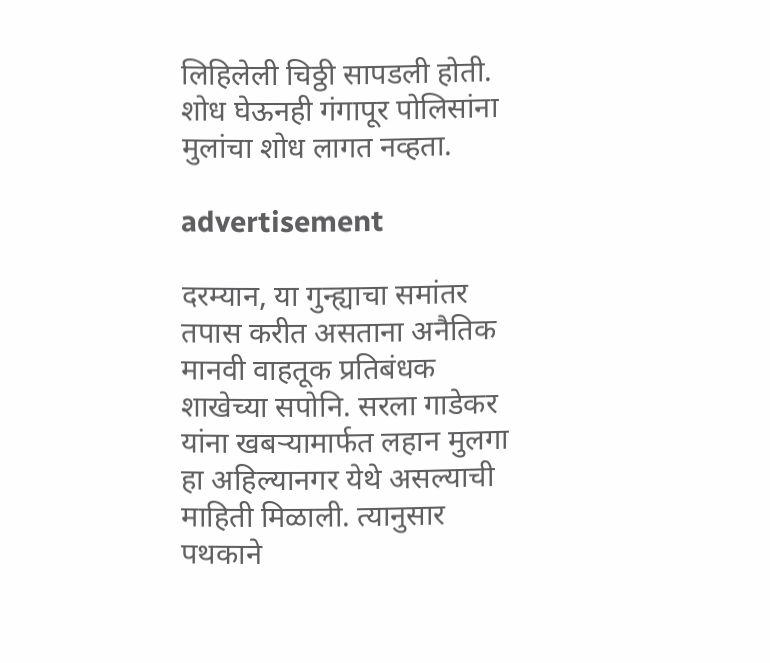लिहिलेली चिठ्ठी सापडली होती. शोध घेऊनही गंगापूर पोलिसांना मुलांचा शोध लागत नव्हता.

advertisement

दरम्यान, या गुन्ह्याचा समांतर तपास करीत असताना अनैतिक मानवी वाहतूक प्रतिबंधक शाखेच्या सपोनि. सरला गाडेकर यांना खबऱ्यामार्फत लहान मुलगा हा अहिल्यानगर येथे असल्याची माहिती मिळाली. त्यानुसार पथकाने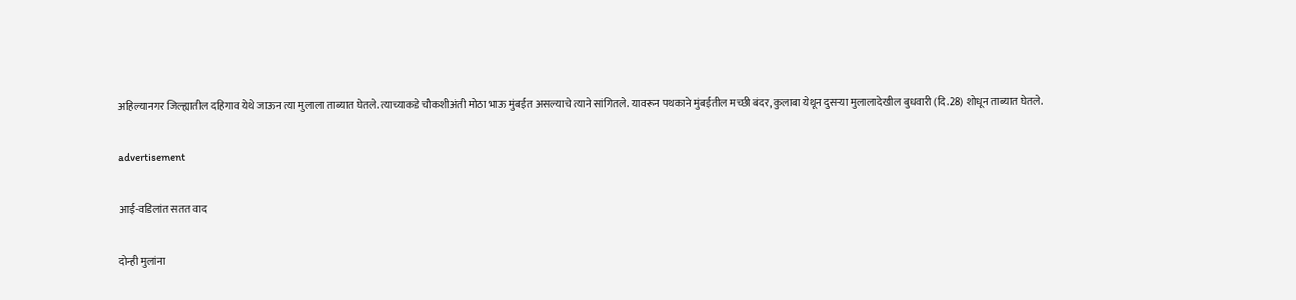अहिल्यानगर जिल्ह्यातील दहिगाव येथे जाऊन त्या मुलाला ताब्यात घेतले. त्याच्याकडे चौकशीअंती मोठा भाऊ मुंबईत असल्याचे त्याने सांगितले. यावरून पथकाने मुंबईतील मच्छी बंदर, कुलाबा येथून दुसऱ्या मुलालादेखील बुधवारी (दि.28) शोधून ताब्यात घेतले.

advertisement

आई-वडिलांत सतत वाद

दोन्ही मुलांना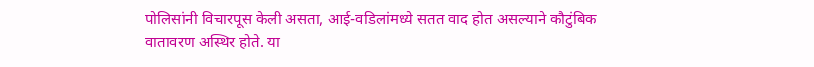पोलिसांनी विचारपूस केली असता, आई-वडिलांमध्ये सतत वाद होत असल्याने कौटुंबिक वातावरण अस्थिर होते. या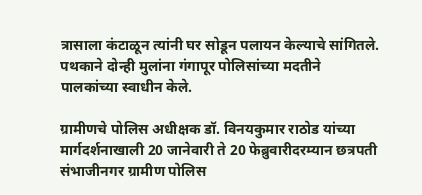त्रासाला कंटाळून त्यांनी घर सोडून पलायन केल्याचे सांगितले. पथकाने दोन्ही मुलांना गंगापूर पोलिसांच्या मदतीने पालकांच्या स्वाधीन केले.

ग्रामीणचे पोलिस अधीक्षक डॉ. विनयकुमार राठोड यांच्या मार्गदर्शनाखाली 20 जानेवारी ते 20 फेब्रुवारीदरम्यान छत्रपती संभाजीनगर ग्रामीण पोलिस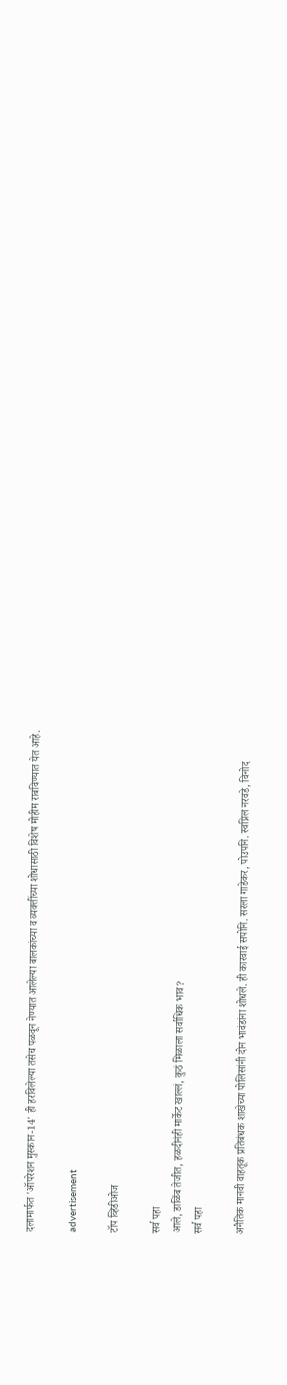दलामार्फत 'ऑपरेशन मुस्कान-14' ही हरविलेल्या तसेच पळवून नेण्यात आलेल्या बालकांच्या व व्यक्तींच्या शोधासाठी विशेष मोहीम राबविण्यात येत आहे.

advertisement

टॉप व्हिडीओज

सर्व पहा
आले, डाळिंब तेजीत, हळदीनंही मार्केट खाल्लं, कुठं मिळाला सर्वाधिक भाव?
सर्व पहा

अनैतिक मानवी वाहतूक प्रतिबंधक शाखेच्या पोलिसांनी दोन भावंडांना शोधले. ही कारवाई सपोनि. सरला गाडेकर, पोउपनि. स्वप्निल नरवडे, विनोद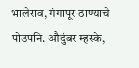भालेराव, गंगापूर ठाण्याचे पोउपनि. औदुंबर म्हस्के,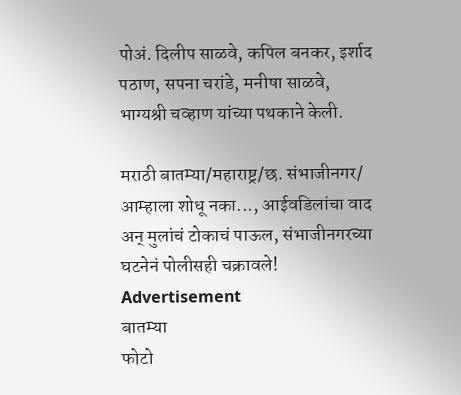पोअं. दिलीप साळवे, कपिल बनकर, इर्शाद पठाण, सपना चरांडे, मनीषा साळवे, भाग्यश्री चव्हाण यांच्या पथकाने केली.

मराठी बातम्या/महाराष्ट्र/छ. संभाजीनगर/
आम्हाला शोधू नका..., आईवडिलांचा वाद अन् मुलांचं टोकाचं पाऊल, संभाजीनगरच्या घटनेनं पोलीसही चक्रावले!
Advertisement
बातम्या
फोटो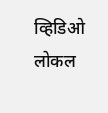व्हिडिओ
लोकल